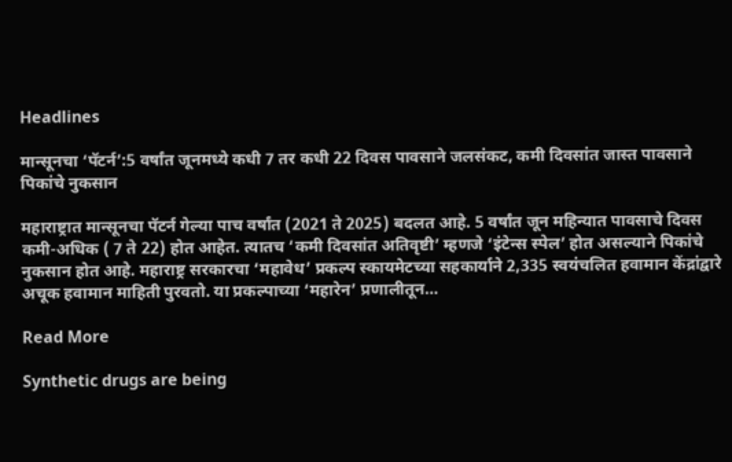Headlines

मान्सूनचा ‘पॅटर्न’:5 वर्षांत जूनमध्ये कधी 7 तर कधी 22 दिवस पावसाने जलसंकट, कमी दिवसांत जास्त पावसाने पिकांचे नुकसान

महाराष्ट्रात मान्सूनचा पॅटर्न गेल्या पाच वर्षांत (2021 ते 2025) बदलत आहे. 5 वर्षांत जून महिन्यात पावसाचे दिवस कमी-अधिक ( 7 ते 22) होत आहेत. त्यातच ‘कमी दिवसांत अतिवृष्टी’ म्हणजे ‘इंटेन्स स्पेल’ होत असल्याने पिकांचे नुकसान होत आहे. महाराष्ट्र सरकारचा ‘महावेध’ प्रकल्प स्कायमेटच्या सहकार्याने 2,335 स्वयंचलित हवामान केंद्रांद्वारे अचूक हवामान माहिती पुरवतो. या प्रकल्पाच्या ‘महारेन’ प्रणालीतून…

Read More

Synthetic drugs are being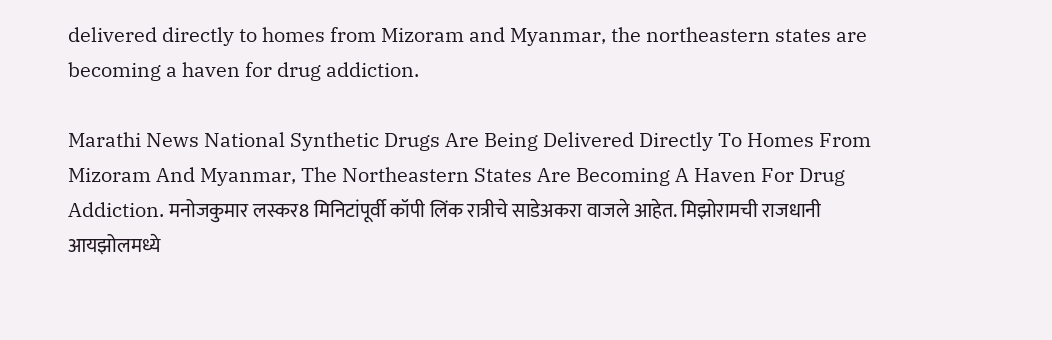delivered directly to homes from Mizoram and Myanmar, the northeastern states are becoming a haven for drug addiction.

Marathi News National Synthetic Drugs Are Being Delivered Directly To Homes From Mizoram And Myanmar, The Northeastern States Are Becoming A Haven For Drug Addiction. मनोजकुमार लस्कर8 मिनिटांपूर्वी कॉपी लिंक रात्रीचे साडेअकरा वाजले आहेत. मिझोरामची राजधानी आयझोलमध्ये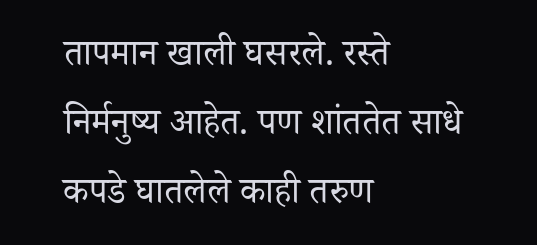तापमान खाली घसरले. रस्ते निर्मनुष्य आहेत. पण शांततेत साधे कपडे घातलेले काही तरुण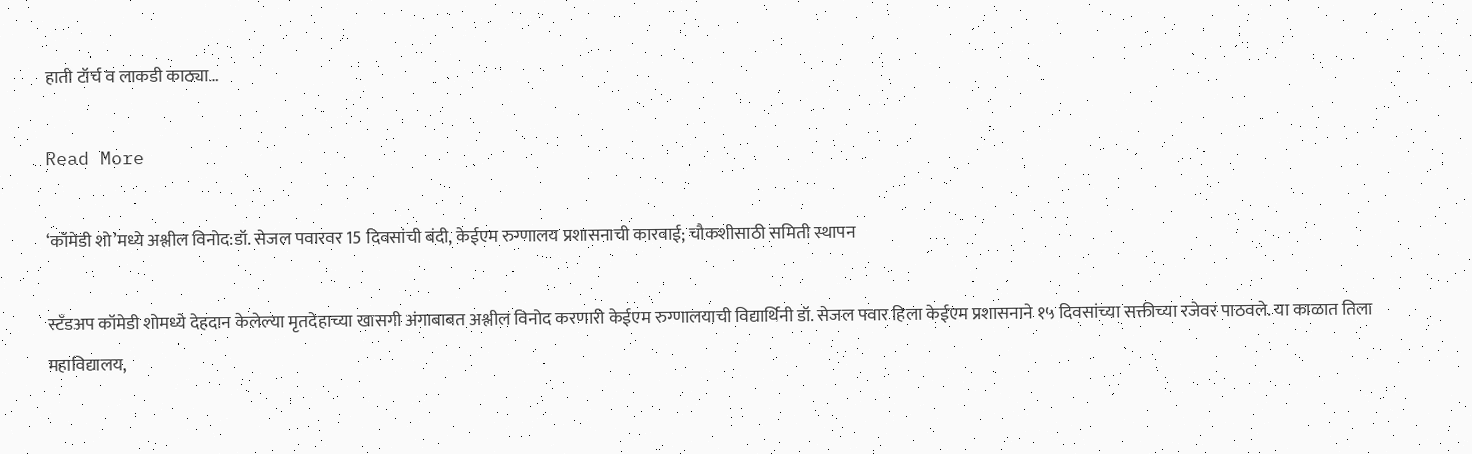हाती टॉर्च व लाकडी काठ्या…

Read More

‘कॉमेडी शो’मध्ये अश्लील विनोद:डॉ. सेजल पवारवर 15 दिवसांची बंदी, केईएम रुग्णालय प्रशासनाची कारवाई; चौकशीसाठी समिती स्थापन

स्टँडअप कॉमेडी शोमध्ये देहदान केलेल्या मृतदेहाच्या खासगी अंगाबाबत अश्लील विनोद करणारी केईएम रुग्णालयाची विद्यार्थिनी डॉ. सेजल पवार हिला केईएम प्रशासनाने १५ दिवसांच्या सक्तीच्या रजेवर पाठवले. या काळात तिला महाविद्यालय,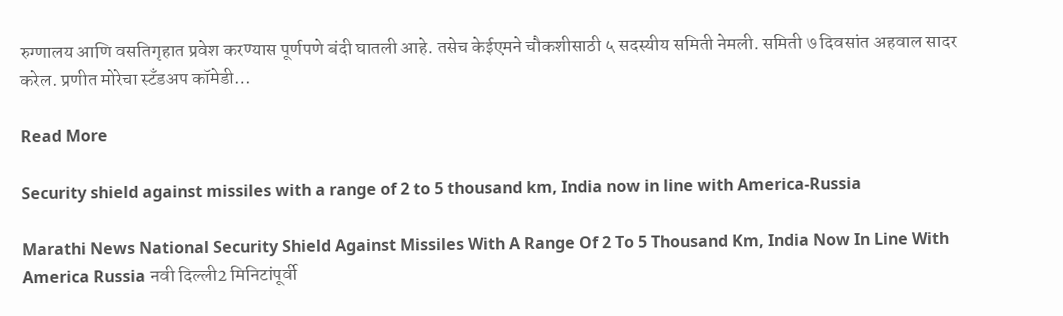रुग्णालय आणि वसतिगृहात प्रवेश करण्यास पूर्णपणे बंदी घातली आहे. तसेच केईएमने चौकशीसाठी ५ सदस्यीय समिती नेमली. समिती ७ दिवसांत अहवाल सादर करेल. प्रणीत मोरेचा स्टँडअप कॉमेडी…

Read More

Security shield against missiles with a range of 2 to 5 thousand km, India now in line with America-Russia

Marathi News National Security Shield Against Missiles With A Range Of 2 To 5 Thousand Km, India Now In Line With America Russia नवी दिल्ली2 मिनिटांपूर्वी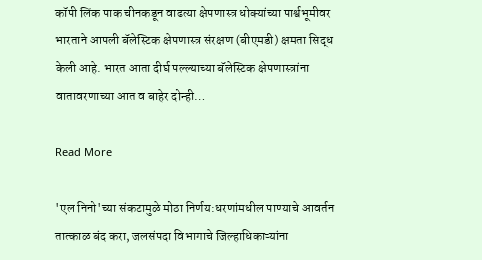कॉपी लिंक पाक चीनकडून वाढत्या क्षेपणास्त्र धोक्यांच्या पार्श्वभूमीवर भारताने आपली बॅलेस्टिक क्षेपणास्त्र संरक्षण (बीएमडी) क्षमता सिद्ध केली आहे. भारत आता दीर्घ पल्ल्याच्या बॅलेस्टिक क्षेपणास्त्रांना वातावरणाच्या आत व बाहेर दोन्ही…

Read More

'एल निनो'च्या संकटामुळे मोठा निर्णय:धरणांमधील पाण्याचे आवर्तन तात्काळ बंद करा, जलसंपदा विभागाचे जिल्हाधिकाऱ्यांना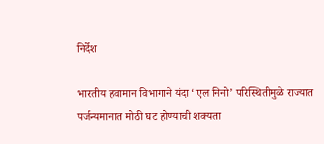निर्देश

भारतीय हवामान विभागाने यंदा ‘एल निनो’ परिस्थितीमुळे राज्यात पर्जन्यमानात मोठी घट होण्याची शक्यता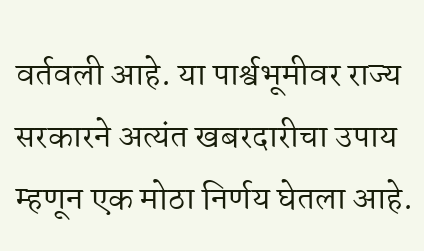वर्तवली आहे. या पार्श्वभूमीवर राज्य सरकारने अत्यंत खबरदारीचा उपाय म्हणून एक मोठा निर्णय घेतला आहे.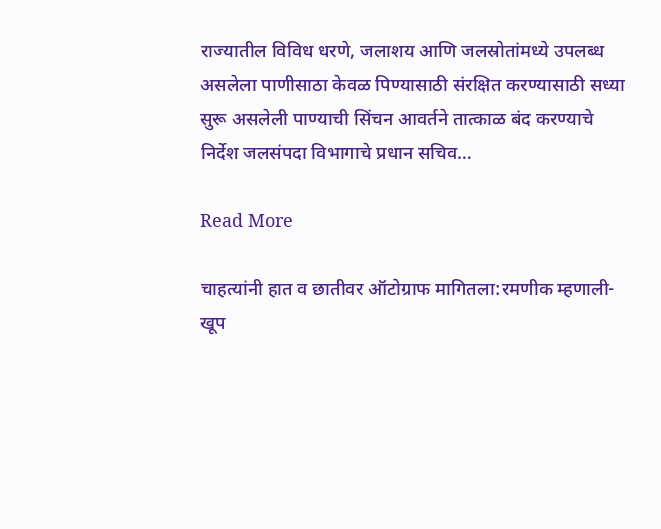राज्यातील विविध धरणे, जलाशय आणि जलस्रोतांमध्ये उपलब्ध असलेला पाणीसाठा केवळ पिण्यासाठी संरक्षित करण्यासाठी सध्या सुरू असलेली पाण्याची सिंचन आवर्तने तात्काळ बंद करण्याचे निर्देश जलसंपदा विभागाचे प्रधान सचिव…

Read More

चाहत्यांनी हात व छातीवर ऑटोग्राफ मागितला:रमणीक म्हणाली- खूप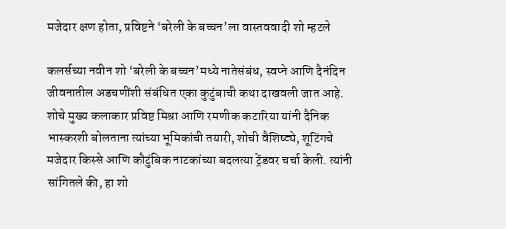मजेदार क्षण होता, प्रविष्टने ‘बरेली के बच्चन’ला वास्तववादी शो म्हटले

कलर्सच्या नवीन शो ‘बरेली के बच्चन’मध्ये नातेसंबंध, स्वप्ने आणि दैनंदिन जीवनातील अडचणींशी संबंधित एका कुटुंबाची कथा दाखवली जात आहे. शोचे मुख्य कलाकार प्रविष्ट मिश्रा आणि रमणीक कटारिया यांनी दैनिक भास्करशी बोलताना त्यांच्या भूमिकांची तयारी, शोची वैशिष्ट्ये, शूटिंगचे मजेदार किस्से आणि कौटुंबिक नाटकांच्या बदलत्या ट्रेंडवर चर्चा केली. त्यांनी सांगितले की, हा शो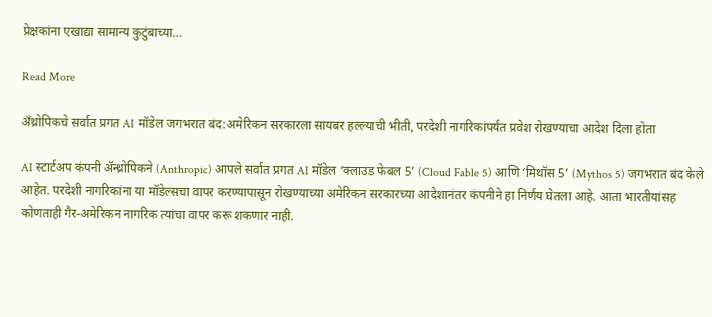प्रेक्षकांना एखाद्या सामान्य कुटुंबाच्या…

Read More

अँथ्रोपिकचे सर्वात प्रगत AI मॉडेल जगभरात बंद:अमेरिकन सरकारला सायबर हल्ल्याची भीती, परदेशी नागरिकांपर्यंत प्रवेश रोखण्याचा आदेश दिला होता

AI स्टार्टअप कंपनी ॲन्थ्रोपिकने (Anthropic) आपले सर्वात प्रगत AI मॉडेल ‘क्लाउड फेबल 5’ (Cloud Fable 5) आणि ‘मिथॉस 5’ (Mythos 5) जगभरात बंद केले आहेत. परदेशी नागरिकांना या मॉडेल्सचा वापर करण्यापासून रोखण्याच्या अमेरिकन सरकारच्या आदेशानंतर कंपनीने हा निर्णय घेतला आहे. आता भारतीयांसह कोणताही गैर-अमेरिकन नागरिक त्यांचा वापर करू शकणार नाही.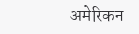अमेरिकन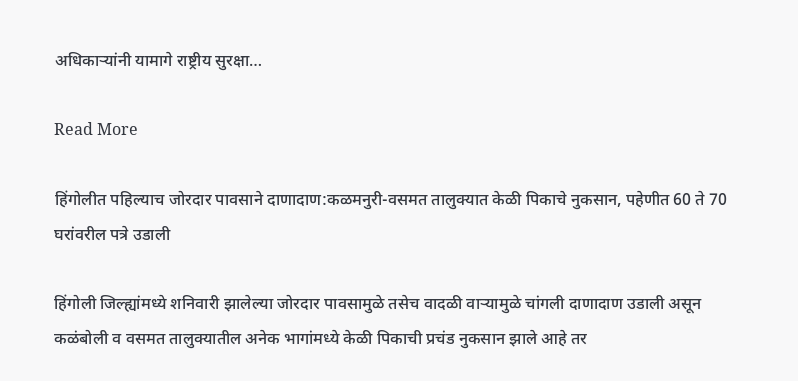अधिकाऱ्यांनी यामागे राष्ट्रीय सुरक्षा…

Read More

हिंगोलीत पहिल्याच जोरदार पावसाने दाणादाण:कळमनुरी-वसमत तालुक्यात केळी पिकाचे नुकसान, पहेणीत 60 ते 70 घरांवरील पत्रे उडाली

हिंगोली जिल्ह्यांमध्ये शनिवारी झालेल्या जोरदार पावसामुळे तसेच वादळी वाऱ्यामुळे चांगली दाणादाण उडाली असून कळंबोली व वसमत तालुक्यातील अनेक भागांमध्ये केळी पिकाची प्रचंड नुकसान झाले आहे तर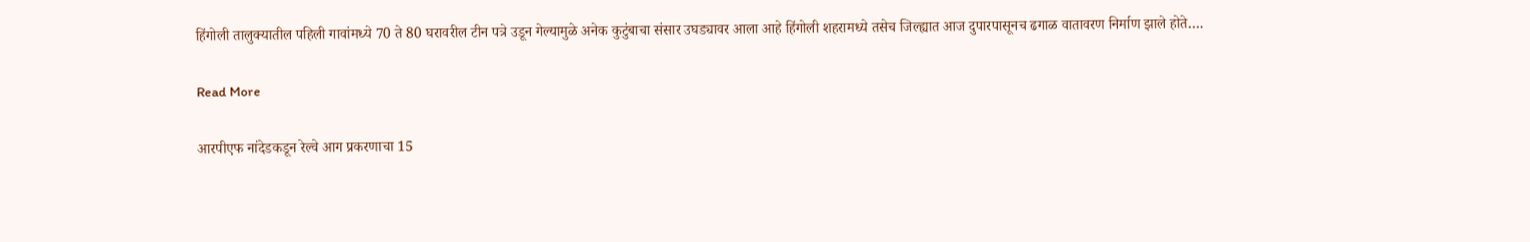हिंगोली तालुक्यातील पहिली गावांमध्ये 70 ते 80 घरावरील टीन पत्रे उडून गेल्यामुळे अनेक कुटुंबाचा संसार उघड्यावर आला आहे हिंगोली शहरामध्ये तसेच जिल्ह्यात आज दुपारपासूनच ढगाळ वातावरण निर्माण झाले होते….

Read More

आरपीएफ नांदेडकडून रेल्वे आग प्रकरणाचा 15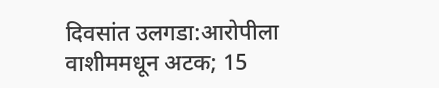दिवसांत उलगडा:आरोपीला वाशीममधून अटक; 15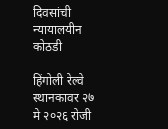दिवसांची न्यायालयीन कोठडी

हिंगोली रेल्वे स्थानकावर २७ मे २०२६ रोजी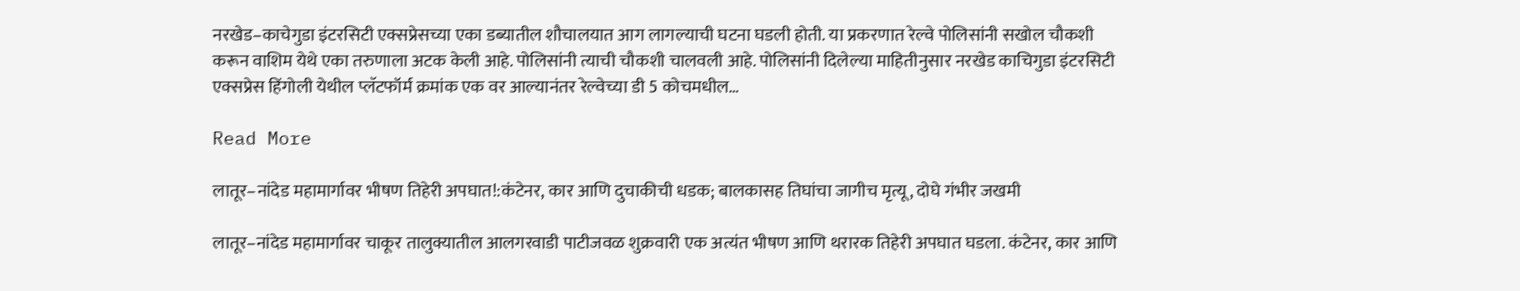नरखेड–काचेगुडा इंटरसिटी एक्सप्रेसच्या एका डब्यातील शौचालयात आग लागल्याची घटना घडली होती. या प्रकरणात रेल्वे पोलिसांनी सखोल चौकशी करून वाशिम येथे एका तरुणाला अटक केली आहे. पोलिसांनी त्याची चौकशी चालवली आहे. पोलिसांनी दिलेल्या माहितीनुसार नरखेड काचिगुडा इंटरसिटी एक्सप्रेस हिंगोली येथील प्लॅटफॉर्म क्रमांक एक वर आल्यानंतर रेल्वेच्या डी 5 कोचमधील…

Read More

लातूर–नांदेड महामार्गावर भीषण तिहेरी अपघात!:कंटेनर, कार आणि दुचाकीची धडक; बालकासह तिघांचा जागीच मृत्यू, दोघे गंभीर जखमी

लातूर–नांदेड महामार्गावर चाकूर तालुक्यातील आलगरवाडी पाटीजवळ शुक्रवारी एक अत्यंत भीषण आणि थरारक तिहेरी अपघात घडला. कंटेनर, कार आणि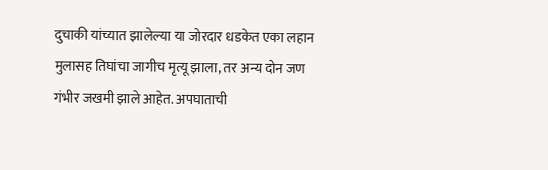दुचाकी यांच्यात झालेल्या या जोरदार धडकेत एका लहान मुलासह तिघांचा जागीच मृत्यू झाला, तर अन्य दोन जण गंभीर जखमी झाले आहेत. अपघाताची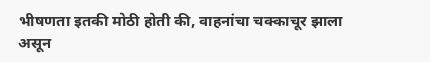भीषणता इतकी मोठी होती की, वाहनांचा चक्काचूर झाला असून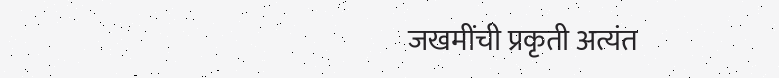जखमींची प्रकृती अत्यंत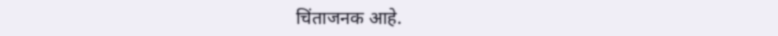चिंताजनक आहे.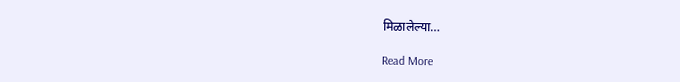मिळालेल्या…

Read More